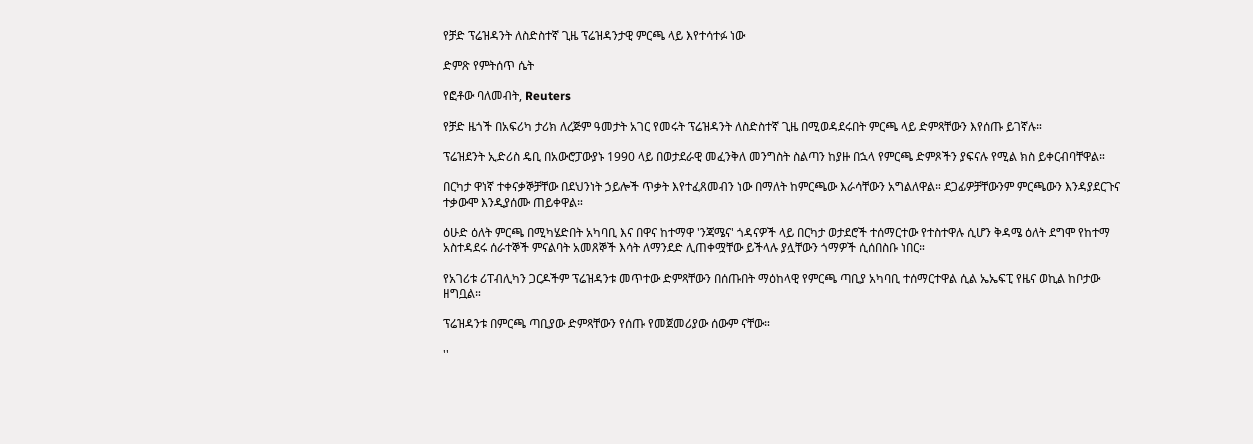የቻድ ፕሬዝዳንት ለስድስተኛ ጊዜ ፕሬዝዳንታዊ ምርጫ ላይ እየተሳተፉ ነው

ድምጽ የምትሰጥ ሴት

የፎቶው ባለመብት, Reuters

የቻድ ዜጎች በአፍሪካ ታሪክ ለረጅም ዓመታት አገር የመሩት ፕሬዝዳንት ለስድስተኛ ጊዜ በሚወዳደሩበት ምርጫ ላይ ድምጻቸውን እየሰጡ ይገኛሉ።

ፕሬዝደንት ኢድሪስ ዴቢ በአውሮፓውያኑ 1990 ላይ በወታደራዊ መፈንቅለ መንግስት ስልጣን ከያዙ በኋላ የምርጫ ድምጾችን ያፍናሉ የሚል ክስ ይቀርብባቸዋል።

በርካታ ዋነኛ ተቀናቃኞቻቸው በደህንነት ኃይሎች ጥቃት እየተፈጸመብን ነው በማለት ከምርጫው እራሳቸውን አግልለዋል። ደጋፊዎቻቸውንም ምርጫውን እንዳያደርጉና ተቃውሞ እንዲያሰሙ ጠይቀዋል።

ዕሁድ ዕለት ምርጫ በሚካሄድበት አካባቢ እና በዋና ከተማዋ 'ንጃሜና' ጎዳናዎች ላይ በርካታ ወታደሮች ተሰማርተው የተስተዋሉ ሲሆን ቅዳሜ ዕለት ደግሞ የከተማ አስተዳደሩ ሰራተኞች ምናልባት አመጸኞች እሳት ለማንደድ ሊጠቀሟቸው ይችላሉ ያሏቸውን ጎማዎች ሲሰበስቡ ነበር።

የአገሪቱ ሪፐብሊካን ጋርዶችም ፕሬዝዳንቱ መጥተው ድምጻቸውን በሰጡበት ማዕከላዊ የምርጫ ጣቢያ አካባቢ ተሰማርተዋል ሲል ኤኤፍፒ የዜና ወኪል ከቦታው ዘግቧል።

ፕሬዝዳንቱ በምርጫ ጣቢያው ድምጻቸውን የሰጡ የመጀመሪያው ሰውም ናቸው።

''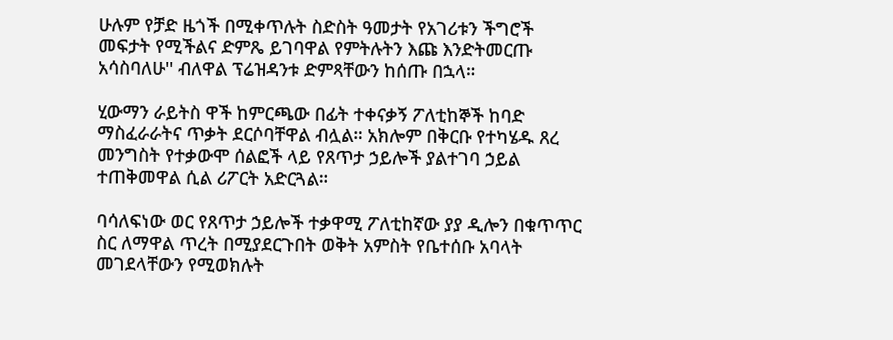ሁሉም የቻድ ዜጎች በሚቀጥሉት ስድስት ዓመታት የአገሪቱን ችግሮች መፍታት የሚችልና ድምጼ ይገባዋል የምትሉትን እጩ እንድትመርጡ አሳስባለሁ'' ብለዋል ፕሬዝዳንቱ ድምጻቸውን ከሰጡ በኋላ።

ሂውማን ራይትስ ዋች ከምርጫው በፊት ተቀናቃኝ ፖለቲከኞች ከባድ ማስፈራራትና ጥቃት ደርሶባቸዋል ብሏል። አክሎም በቅርቡ የተካሄዱ ጸረ መንግስት የተቃውሞ ሰልፎች ላይ የጸጥታ ኃይሎች ያልተገባ ኃይል ተጠቅመዋል ሲል ሪፖርት አድርጓል።

ባሳለፍነው ወር የጸጥታ ኃይሎች ተቃዋሚ ፖለቲከኛው ያያ ዲሎን በቁጥጥር ስር ለማዋል ጥረት በሚያደርጉበት ወቅት አምስት የቤተሰቡ አባላት መገደላቸውን የሚወክሉት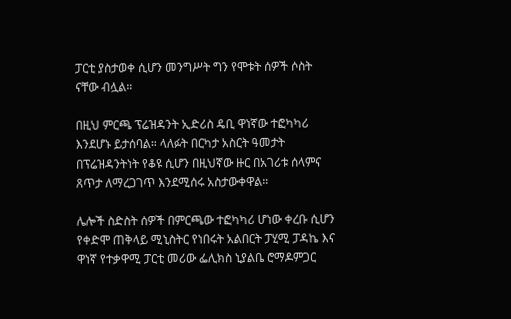ፓርቲ ያስታወቀ ሲሆን መንግሥት ግን የሞቱት ሰዎች ሶስት ናቸው ብሏል።

በዚህ ምርጫ ፕሬዝዳንት ኢድሪስ ዴቢ ዋነኛው ተፎካካሪ እንደሆኑ ይታሰባል። ላለፉት በርካታ አስርት ዓመታት በፕሬዝዳንትነት የቆዩ ሲሆን በዚህኛው ዙር በአገሪቱ ሰላምና ጸጥታ ለማረጋገጥ እንደሚሰሩ አስታውቀዋል።

ሌሎች ስድስት ሰዎች በምርጫው ተፎካካሪ ሆነው ቀረቡ ሲሆን የቀድሞ ጠቅላይ ሚኒስትር የነበሩት አልበርት ፓሂሚ ፓዳኬ እና ዋነኛ የተቃዋሚ ፓርቲ መሪው ፌሊክስ ኒያልቤ ሮማዶምጋር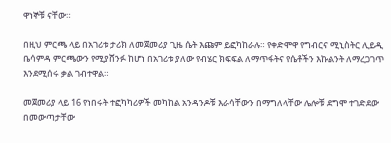ዋነኞቹ ናቸው።

በዚህ ምርጫ ላይ በአገሪቱ ታሪክ ለመጀመሪያ ጊዜ ሴት እጩም ይፎካከራሉ። የቀድሞዋ የግብርና ሚኒስትር ሊይዲ ቤሳምዳ ምርጫውን የሚያሸንፉ ከሆነ በአገሪቱ ያለው የብሄር ክፍፍል ለማጥፋትና የሴቶችን እኩልንት ለማረጋገጥ እንደሚሰሩ ቃል ገብተዋል።

መጀመሪያ ላይ 16 የነበሩት ተፎካካሪዎች መካከል አንዳንዶቹ እራሳቸውን በማግለላቸው ሌሎቹ ደግሞ ተገድደው በመውጣታቸው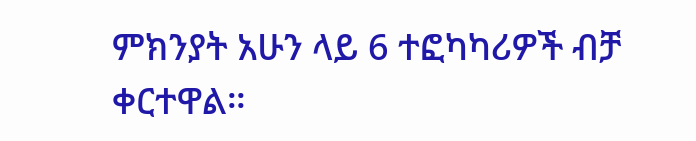ምክንያት አሁን ላይ 6 ተፎካካሪዎች ብቻ ቀርተዋል።